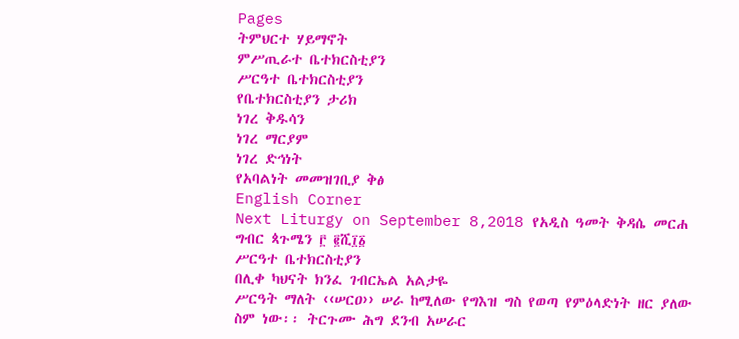Pages
ትምህርተ ሃይማኖት
ምሥጢራተ ቤተክርስቲያን
ሥርዓተ ቤተክርስቲያን
የቤተክርስቲያን ታሪክ
ነገረ ቅዱሳን
ነገረ ማርያም
ነገረ ድኅነት
የአባልነት መመዝገቢያ ቅፅ
English Corner
Next Liturgy on September 8,2018 የአዲስ ዓመት ቅዳሴ መርሐ ግብር ጳጉሜን ፫ ፪ሺ፲፩
ሥርዓተ ቤተክርስቲያን
በሊቀ ካህናት ክንፈ ገብርኤል አልታዬ
ሥርዓት ማለት ‹‹ሠርዐ›› ሠራ ከሚለው የግእዝ ግስ የወጣ የምዕላድነት ዘር ያለው ስም ነው፡፡ ትርጉሙ ሕግ ደንብ አሠራር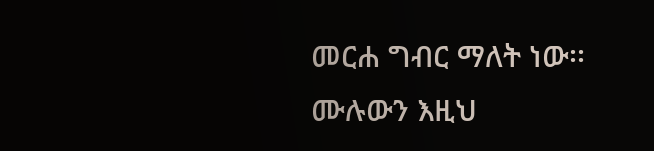መርሐ ግብር ማለት ነው፡፡
ሙሉውን እዚህ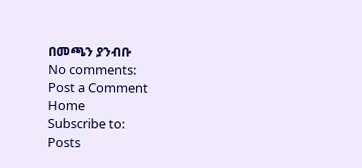በመጫን ያንብቡ
No comments:
Post a Comment
Home
Subscribe to:
Posts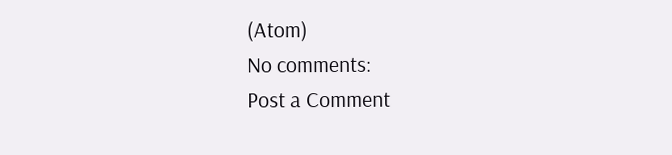(Atom)
No comments:
Post a Comment